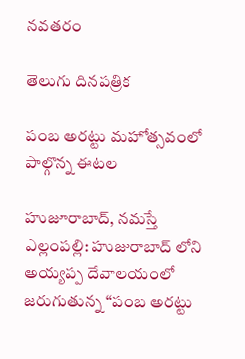నవతరం

తెలుగు దినపత్రిక

పంబ అరట్టు మహోత్సవంలో పాల్గొన్న ఈటల

హుజూరాబాద్, నమస్తే ఎల్లంపల్లి: హుజురాబాద్ లోని అయ్యప్ప దేవాలయంలో జరుగుతున్న “పంబ అరట్టు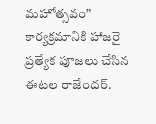మహోత్సవం” కార్యక్రమానికి హాజరై ప్రత్యేక పూజలు చేసిన ఈటల రాజేందర్.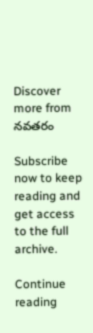Discover more from నవతరం

Subscribe now to keep reading and get access to the full archive.

Continue reading